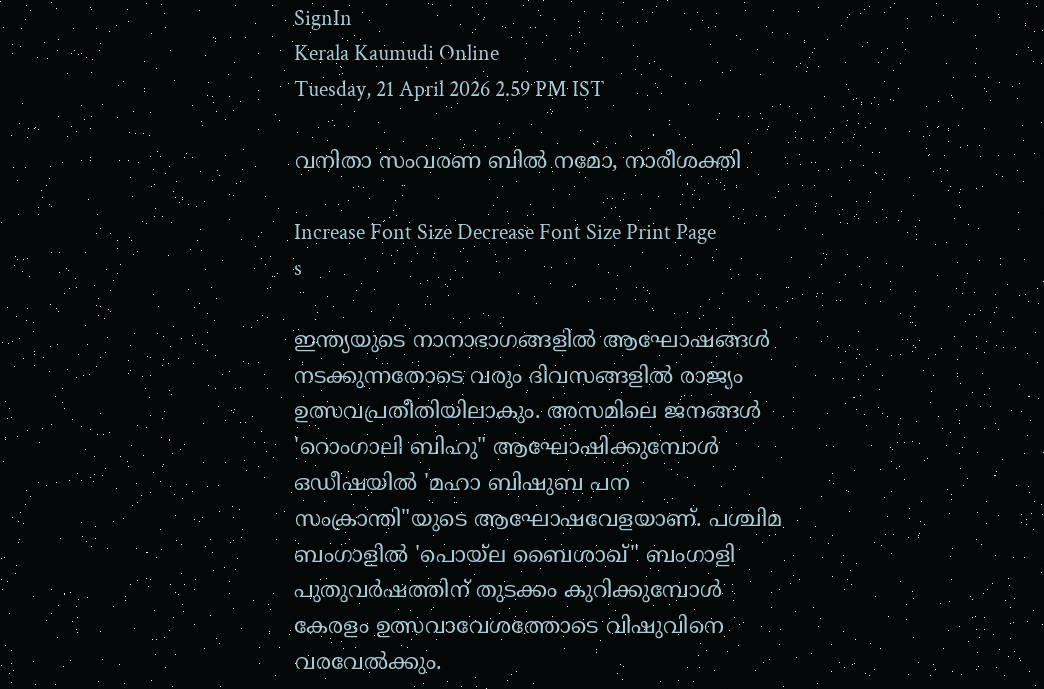SignIn
Kerala Kaumudi Online
Tuesday, 21 April 2026 2.59 PM IST

വനിതാ സംവരണ ബിൽ നമോ, നാരീശക്തി

Increase Font Size Decrease Font Size Print Page
s

ഇന്ത്യയുടെ നാനാഭാഗങ്ങളിൽ ആഘോഷങ്ങൾ നടക്കുന്നതോടെ വരും ദിവസങ്ങളിൽ രാജ്യം ഉത്സവപ്രതീതിയിലാകും. അസമിലെ ജനങ്ങൾ 'റൊംഗാലി ബിഹു" ആഘോഷിക്കുമ്പോൾ ഒഡീഷയിൽ 'മഹാ ബിഷുബ പന സംക്രാന്തി"യുടെ ആഘോഷവേളയാണ്. പശ്ചിമ ബംഗാളിൽ 'പൊയ്‌ല ബൈശാഖ്" ബംഗാളി പുതുവർഷത്തിന് തുടക്കം കുറിക്കുമ്പോൾ കേരളം ഉത്സവാവേശത്തോടെ വിഷുവിനെ വരവേൽക്കും.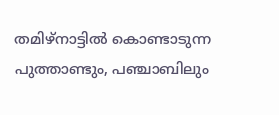തമിഴ്‌നാട്ടിൽ കൊണ്ടാടുന്ന പുത്താണ്ടും, പഞ്ചാബിലും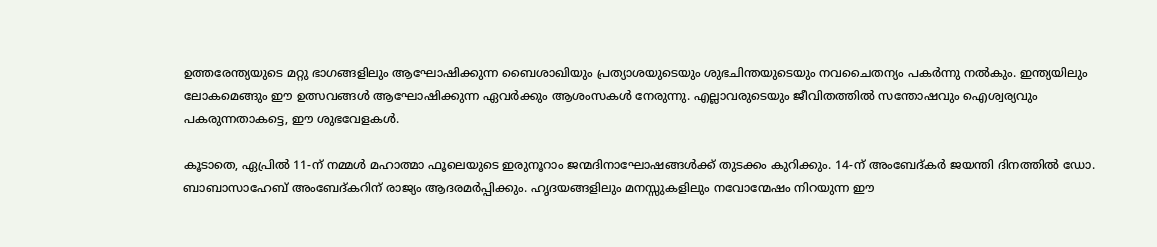ഉത്തരേന്ത്യയുടെ മറ്റു ഭാഗങ്ങളിലും ആഘോഷിക്കുന്ന ബൈശാഖിയും പ്രത്യാശയുടെയും ശുഭചിന്തയുടെയും നവചൈതന്യം പകർന്നു നൽകും. ഇന്ത്യയിലും ലോകമെങ്ങും ഈ ഉത്സവങ്ങൾ ആഘോഷിക്കുന്ന ഏവർക്കും ആശംസകൾ നേരുന്നു. എല്ലാവരുടെയും ജീവിതത്തിൽ സന്തോഷവും ഐശ്വര്യവും പകരുന്നതാകട്ടെ, ഈ ശുഭവേളകൾ.

കൂടാതെ, ഏപ്രിൽ 11-ന് നമ്മൾ മഹാത്മാ ഫൂലെയുടെ ഇരുനൂറാം ജന്മദിനാഘോഷങ്ങൾക്ക് തുടക്കം കുറിക്കും. 14-ന് അംബേദ്കർ ജയന്തി ദിനത്തിൽ ഡോ. ബാബാസാഹേബ് അംബേദ്കറിന് രാജ്യം ആദരമർപ്പിക്കും. ഹൃദയങ്ങളിലും മനസ്സുകളിലും നവോന്മേഷം നിറയുന്ന ഈ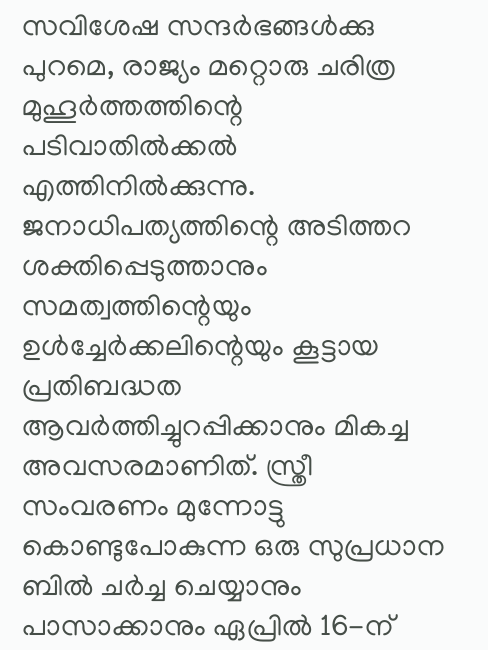സവിശേഷ സന്ദർഭങ്ങൾക്കു പുറമെ, രാജ്യം മറ്റൊരു ചരിത്ര മുഹൂർത്തത്തിന്റെ പടിവാതിൽക്കൽ എത്തിനിൽക്കുന്നു. ജനാധിപത്യത്തിന്റെ അടിത്തറ ശക്തിപ്പെടുത്താനും സമത്വത്തിന്റെയും ഉൾച്ചേർക്കലിന്റെയും കൂട്ടായ പ്രതിബദ്ധത ആവർത്തിച്ചുറപ്പിക്കാനും മികച്ച അവസരമാണിത്. സ്ത്രീ സംവരണം മുന്നോട്ടു കൊണ്ടുപോകുന്ന ഒരു സുപ്രധാന ബിൽ ചർച്ച ചെയ്യാനും പാസാക്കാനും ഏപ്രിൽ 16-ന്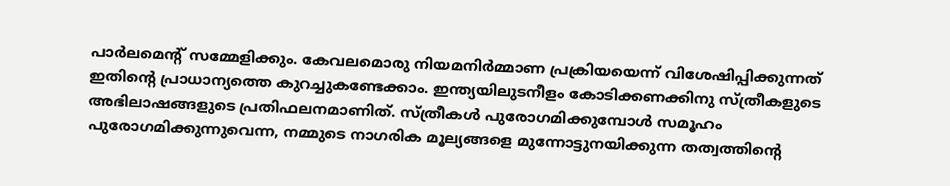പാർലമെന്റ് സമ്മേളിക്കും. കേവലമൊരു നിയമനിർമ്മാണ പ്രക്രിയയെന്ന് വിശേഷിപ്പിക്കുന്നത് ഇതിന്റെ പ്രാധാന്യത്തെ കുറച്ചുകണ്ടേക്കാം. ഇന്ത്യയിലുടനീളം കോടിക്കണക്കിനു സ്ത്രീകളുടെ അഭിലാഷങ്ങളുടെ പ്രതിഫലനമാണിത്. സ്ത്രീകൾ പുരോഗമിക്കുമ്പോൾ സമൂഹം പുരോഗമിക്കുന്നുവെന്ന, നമ്മുടെ നാഗരിക മൂല്യങ്ങളെ മുന്നോട്ടുനയിക്കുന്ന തത്വത്തിന്റെ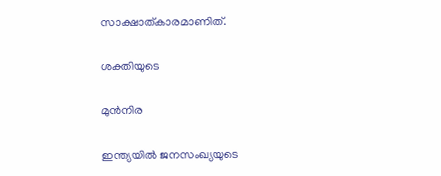സാക്ഷാത്കാരമാണിത്.

ശക്തിയുടെ

മുൻനിര

ഇന്ത്യയിൽ ജനസംഖ്യയുടെ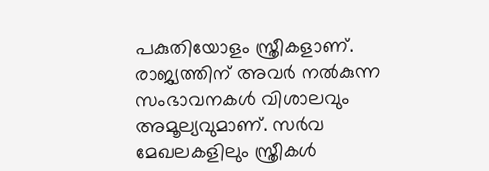പകുതിയോളം സ്ത്രീകളാണ്. രാജ്യത്തിന് അവർ നൽകുന്ന സംഭാവനകൾ വിശാലവും അമൂല്യവുമാണ്. സർവ മേഖലകളിലും സ്ത്രീകൾ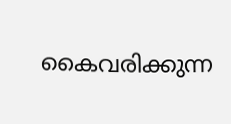കൈവരിക്കുന്ന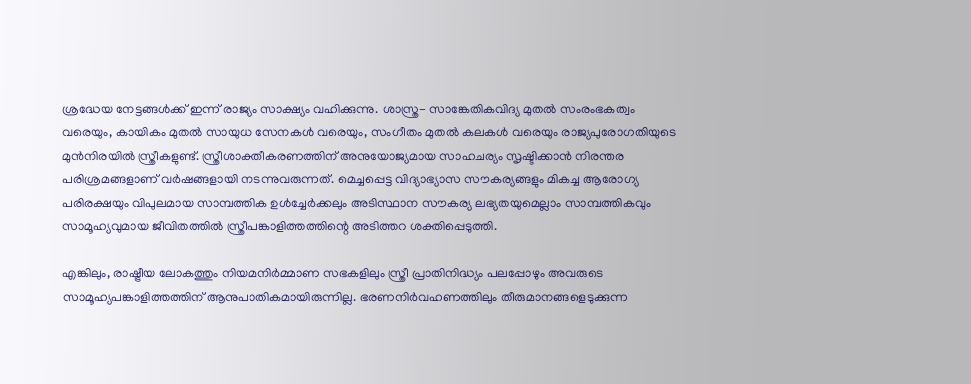ശ്രദ്ധേയ നേട്ടങ്ങൾക്ക് ഇന്ന് രാജ്യം സാക്ഷ്യം വഹിക്കുന്നു. ശാസ്ത്ര- സാങ്കേതികവിദ്യ മുതൽ സംരംഭകത്വം വരെയും, കായികം മുതൽ സായുധ സേനകൾ വരെയും, സംഗീതം മുതൽ കലകൾ വരെയും രാജ്യപുരോഗതിയുടെ മുൻനിരയിൽ സ്ത്രീകളുണ്ട്. സ്ത്രീശാക്തീകരണത്തിന് അനുയോജ്യമായ സാഹചര്യം സൃഷ്ടിക്കാൻ നിരന്തര പരിശ്രമങ്ങളാണ് വർഷങ്ങളായി നടന്നുവരുന്നത്. മെച്ചപ്പെട്ട വിദ്യാഭ്യാസ സൗകര്യങ്ങളും മികച്ച ആരോഗ്യ പരിരക്ഷയും വിപുലമായ സാമ്പത്തിക ഉൾച്ചേർക്കലും അടിസ്ഥാന സൗകര്യ ലഭ്യതയുമെല്ലാം സാമ്പത്തികവും സാമൂഹ്യവുമായ ജീവിതത്തിൽ സ്ത്രീപങ്കാളിത്തത്തിന്റെ അടിത്തറ ശക്തിപ്പെടുത്തി.

എങ്കിലും, രാഷ്ട്രീയ ലോകത്തും നിയമനിർമ്മാണ സഭകളിലും സ്ത്രീ പ്രാതിനിദ്ധ്യം പലപ്പോഴും അവരുടെ സാമൂഹ്യപങ്കാളിത്തത്തിന് ആനുപാതികമായിരുന്നില്ല. ഭരണനിർവഹണത്തിലും തീരുമാനങ്ങളെടുക്കുന്ന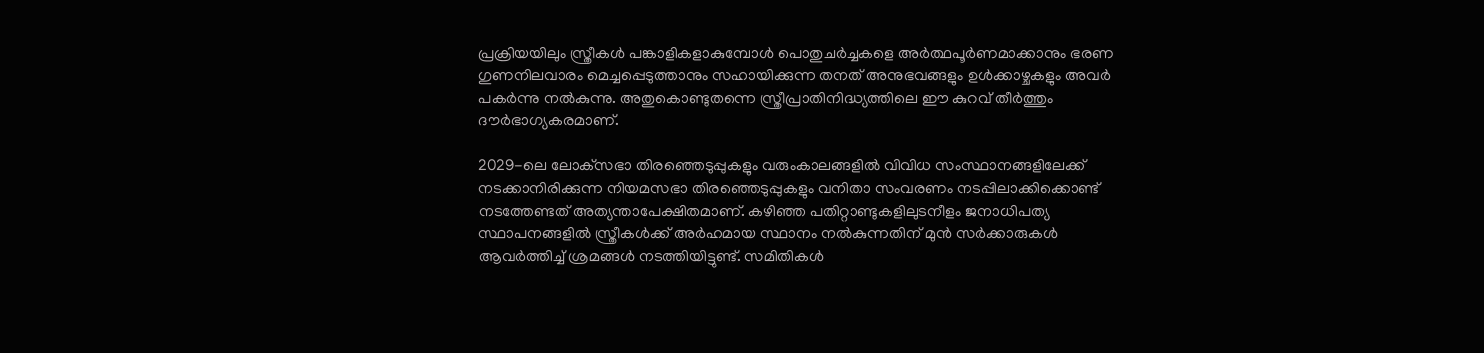പ്രക്രിയയിലും സ്ത്രീകൾ പങ്കാളികളാകുമ്പോൾ പൊതുചർച്ചകളെ അർത്ഥപൂർണമാക്കാനും ഭരണ ഗുണനിലവാരം മെച്ചപ്പെടുത്താനും സഹായിക്കുന്ന തനത് അനുഭവങ്ങളും ഉൾക്കാഴ്ചകളും അവർ പകർന്നു നൽകുന്നു. അതുകൊണ്ടുതന്നെ സ്ത്രീപ്രാതിനിദ്ധ്യത്തിലെ ഈ കുറവ് തീർത്തും ദൗർഭാഗ്യകരമാണ്.

2029-ലെ ലോക്‌സഭാ തിരഞ്ഞെടുപ്പുകളും വരുംകാലങ്ങളിൽ വിവിധ സംസ്ഥാനങ്ങളിലേക്ക് നടക്കാനിരിക്കുന്ന നിയമസഭാ തിരഞ്ഞെടുപ്പുകളും വനിതാ സംവരണം നടപ്പിലാക്കിക്കൊണ്ട് നടത്തേണ്ടത് അത്യന്താപേക്ഷിതമാണ്. കഴിഞ്ഞ പതിറ്റാണ്ടുകളിലുടനീളം ജനാധിപത്യ സ്ഥാപനങ്ങളിൽ സ്ത്രീകൾക്ക് അർഹമായ സ്ഥാനം നൽകുന്നതിന് മുൻ സർക്കാരുകൾ ആവർത്തിച്ച് ശ്രമങ്ങൾ നടത്തിയിട്ടുണ്ട്. സമിതികൾ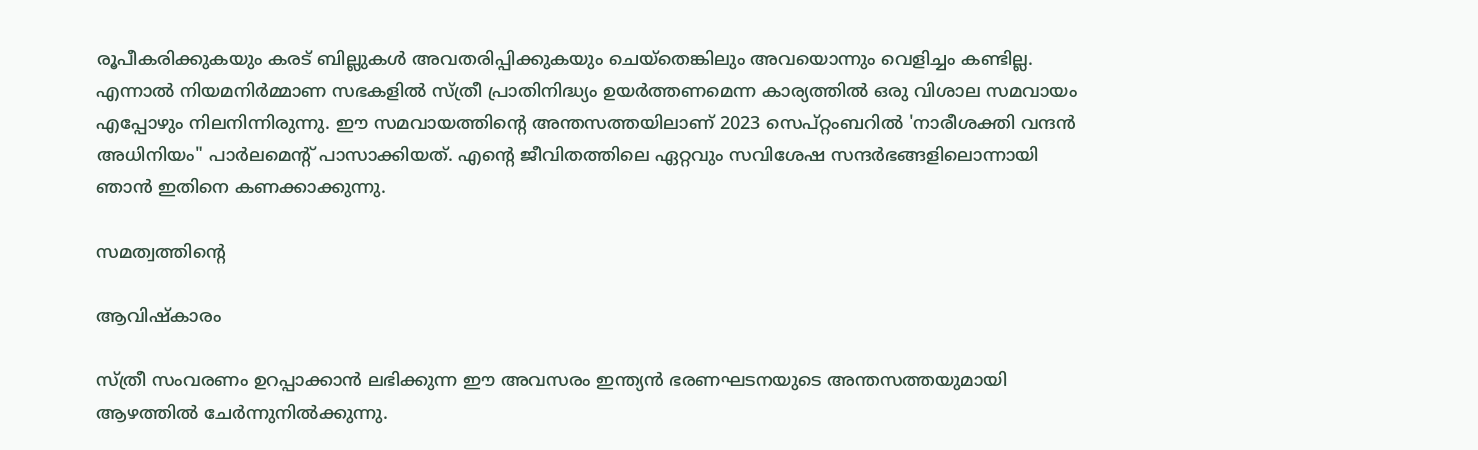രൂപീകരിക്കുകയും കരട് ബില്ലുകൾ അവതരിപ്പിക്കുകയും ചെയ്തെങ്കിലും അവയൊന്നും വെളിച്ചം കണ്ടില്ല. എന്നാൽ നിയമനിർമ്മാണ സഭകളിൽ സ്ത്രീ പ്രാതിനിദ്ധ്യം ഉയർത്തണമെന്ന കാര്യത്തിൽ ഒരു വിശാല സമവായം എപ്പോഴും നിലനിന്നിരുന്നു. ഈ സമവായത്തിന്റെ അന്തസത്തയിലാണ് 2023 സെപ്റ്റംബറിൽ 'നാരീശക്തി വന്ദൻ അധിനിയം" പാർലമെന്റ് പാസാക്കിയത്. എന്റെ ജീവിതത്തിലെ ഏറ്റവും സവിശേഷ സന്ദർഭങ്ങളിലൊന്നായി ഞാൻ ഇതിനെ കണക്കാക്കുന്നു.

സമത്വത്തിന്റെ

ആവിഷ്കാരം

സ്ത്രീ സംവരണം ഉറപ്പാക്കാൻ ലഭിക്കുന്ന ഈ അവസരം ഇന്ത്യൻ ഭരണഘടനയുടെ അന്തസത്തയുമായി ആഴത്തിൽ ചേർന്നുനിൽക്കുന്നു.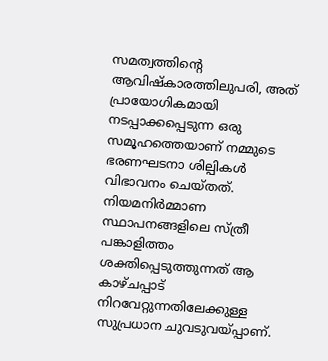സമത്വത്തിന്റെ ആവിഷ്കാരത്തിലുപരി, അത് പ്രായോഗികമായി നടപ്പാക്കപ്പെടുന്ന ഒരു സമൂഹത്തെയാണ് നമ്മുടെ ഭരണഘടനാ ശില്പികൾ വിഭാവനം ചെയ്തത്. നിയമനിർമ്മാണ സ്ഥാപനങ്ങളിലെ സ്ത്രീ പങ്കാളിത്തം ശക്തിപ്പെടുത്തുന്നത് ആ കാഴ്ചപ്പാട് നിറവേറ്റുന്നതിലേക്കുള്ള സുപ്രധാന ചുവടുവയ്പ്പാണ്.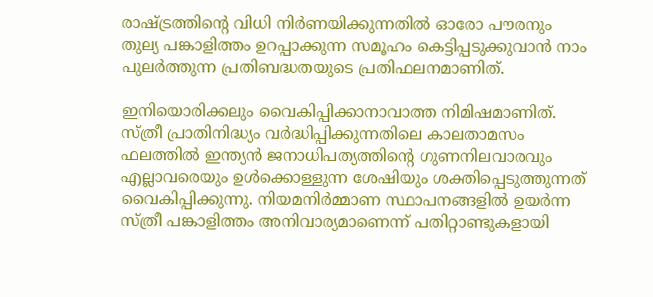രാഷ്ട്രത്തിന്റെ വിധി നിർണയിക്കുന്നതിൽ ഓരോ പൗരനും തുല്യ പങ്കാളിത്തം ഉറപ്പാക്കുന്ന സമൂഹം കെട്ടിപ്പടുക്കുവാൻ നാം പുലർത്തുന്ന പ്രതിബദ്ധതയുടെ പ്രതിഫലനമാണിത്.

ഇനിയൊരിക്കലും വൈകിപ്പിക്കാനാവാത്ത നിമിഷമാണിത്. സ്ത്രീ പ്രാതിനിദ്ധ്യം വർദ്ധിപ്പിക്കുന്നതിലെ കാലതാമസം ഫലത്തിൽ ഇന്ത്യൻ ജനാധിപത്യത്തിന്റെ ഗുണനിലവാരവും എല്ലാവരെയും ഉൾക്കൊള്ളുന്ന ശേഷിയും ശക്തിപ്പെടുത്തുന്നത് വൈകിപ്പിക്കുന്നു. നിയമനിർമ്മാണ സ്ഥാപനങ്ങളിൽ ഉയർന്ന സ്ത്രീ പങ്കാളിത്തം അനിവാര്യമാണെന്ന് പതിറ്റാണ്ടുകളായി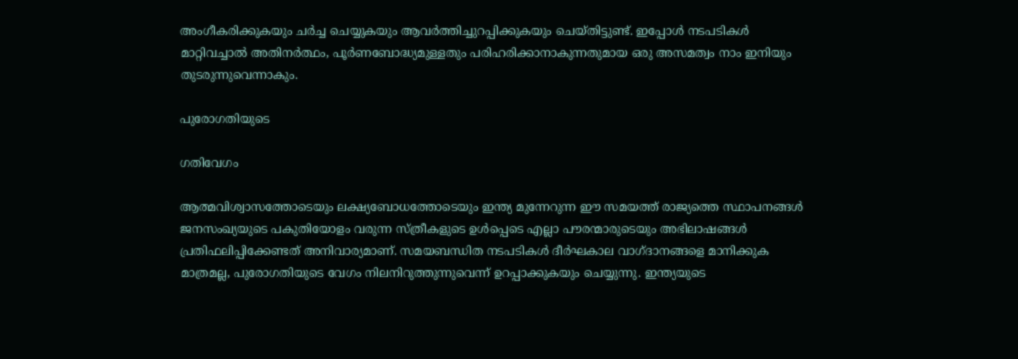അംഗീകരിക്കുകയും ചർച്ച ചെയ്യുകയും ആവർത്തിച്ചുറപ്പിക്കുകയും ചെയ്തിട്ടുണ്ട്. ഇപ്പോൾ നടപടികൾ മാറ്റിവച്ചാൽ അതിനർത്ഥം, പൂർണബോദ്ധ്യമുള്ളതും പരിഹരിക്കാനാകുന്നതുമായ ഒരു അസമത്വം നാം ഇനിയും തുടരുന്നുവെന്നാകും.

പുരോഗതിയുടെ

ഗതിവേഗം

ആത്മവിശ്വാസത്തോടെയും ലക്ഷ്യബോധത്തോടെയും ഇന്ത്യ മുന്നേറുന്ന ഈ സമയത്ത് രാജ്യത്തെ സ്ഥാപനങ്ങൾ ജനസംഖ്യയുടെ പകുതിയോളം വരുന്ന സ്ത്രീകളുടെ ഉൾപ്പെടെ എല്ലാ പൗരന്മാരുടെയും അഭിലാഷങ്ങൾ പ്രതിഫലിപ്പിക്കേണ്ടത് അനിവാര്യമാണ്. സമയബന്ധിത നടപടികൾ ദീർഘകാല വാഗ്ദാനങ്ങളെ മാനിക്കുക മാത്രമല്ല, പുരോഗതിയുടെ വേഗം നിലനിറുത്തുന്നുവെന്ന് ഉറപ്പാക്കുകയും ചെയ്യുന്നു. ഇന്ത്യയുടെ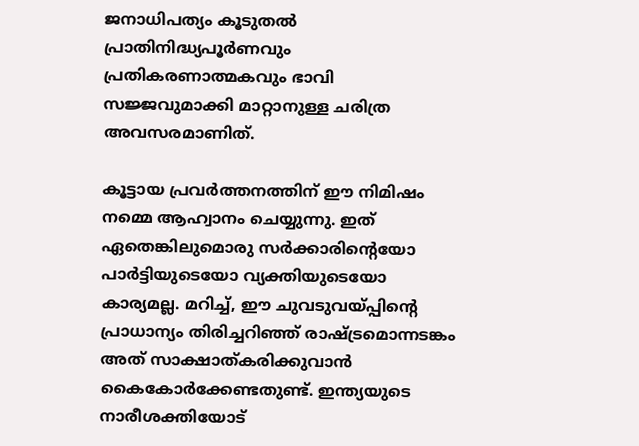ജനാധിപത്യം കൂടുതൽ പ്രാതിനിദ്ധ്യപൂർണവും പ്രതികരണാത്മകവും ഭാവി സജ്ജവുമാക്കി മാറ്റാനുള്ള ചരിത്ര അവസരമാണിത്.

കൂട്ടായ പ്രവർത്തനത്തിന് ഈ നിമിഷം നമ്മെ ആഹ്വാനം ചെയ്യുന്നു. ഇത് ഏതെങ്കിലുമൊരു സർക്കാരിന്റെയോ പാർട്ടിയുടെയോ വ്യക്തിയുടെയോ കാര്യമല്ല. മറിച്ച്, ഈ ചുവടുവയ്പ്പിന്റെ പ്രാധാന്യം തിരിച്ചറിഞ്ഞ് രാഷ്ട്രമൊന്നടങ്കം അത് സാക്ഷാത്കരിക്കുവാൻ കൈകോ‌ർക്കേണ്ടതുണ്ട്. ഇന്ത്യയുടെ നാരീശക്തിയോട്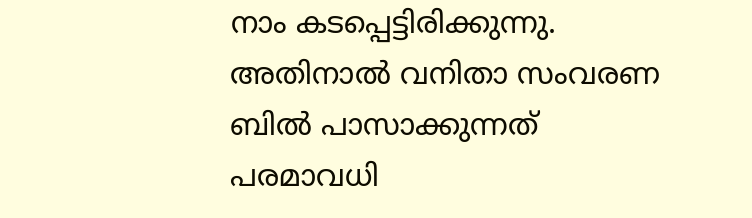നാം കടപ്പെട്ടിരിക്കുന്നു. അതിനാൽ വനിതാ സംവരണ ബിൽ പാസാക്കുന്നത് പരമാവധി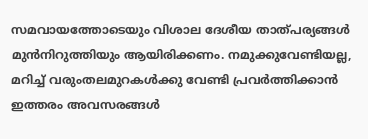സമവായത്തോടെയും വിശാല ദേശീയ താത്പര്യങ്ങൾ മുൻനിറുത്തിയും ആയിരിക്കണം. നമുക്കുവേണ്ടിയല്ല, മറിച്ച് വരുംതലമുറകൾക്കു വേണ്ടി പ്രവർത്തിക്കാൻ ഇത്തരം അവസരങ്ങൾ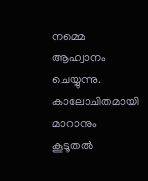നമ്മെ ആഹ്വാനം ചെയ്യുന്നു. കാലോചിതമായി മാറാനും കൂടൂതൽ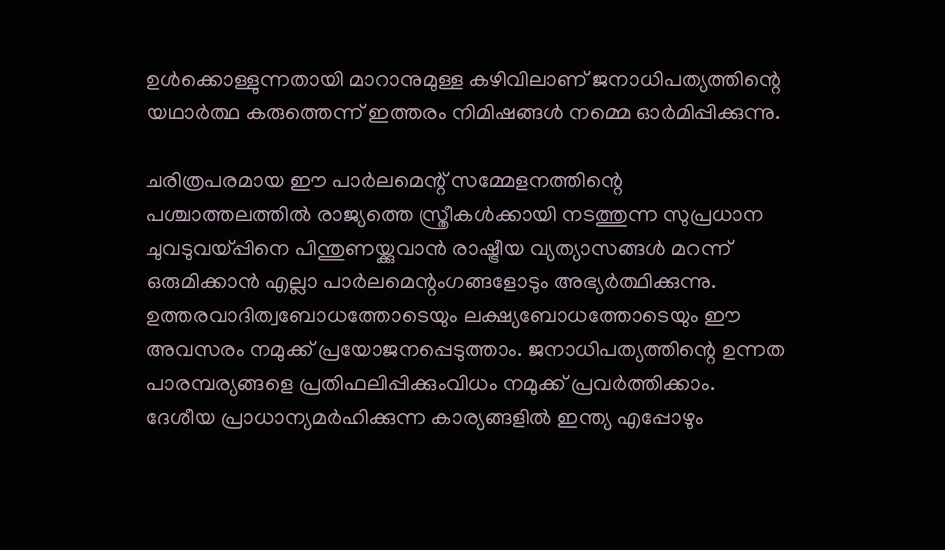ഉൾക്കൊള്ളുന്നതായി മാറാനുമുള്ള കഴിവിലാണ് ജനാധിപത്യത്തിന്റെ യഥാർത്ഥ കരുത്തെന്ന് ഇത്തരം നിമിഷങ്ങൾ നമ്മെ ഓർമിപ്പിക്കുന്നു.

ചരിത്രപരമായ ഈ പാർലമെന്റ് സമ്മേളനത്തിന്റെ പശ്ചാത്തലത്തിൽ രാജ്യത്തെ സ്ത്രീകൾക്കായി നടത്തുന്ന സുപ്രധാന ചുവടുവയ്പ്പിനെ പിന്തുണയ്ക്കുവാൻ രാഷ്ട്രീയ വ്യത്യാസങ്ങൾ മറന്ന് ഒരുമിക്കാൻ എല്ലാ പാർലമെന്റംഗങ്ങളോടും അഭ്യർത്ഥിക്കുന്നു. ഉത്തരവാദിത്വബോധത്തോടെയും ലക്ഷ്യബോധത്തോടെയും ഈ അവസരം നമുക്ക് പ്രയോജനപ്പെടുത്താം. ജനാധിപത്യത്തിന്റെ ഉന്നത പാരമ്പര്യങ്ങളെ പ്രതിഫലിപ്പിക്കുംവിധം നമുക്ക് പ്രവർത്തിക്കാം. ദേശീയ പ്രാധാന്യമർഹിക്കുന്ന കാര്യങ്ങളിൽ ഇന്ത്യ എപ്പോഴും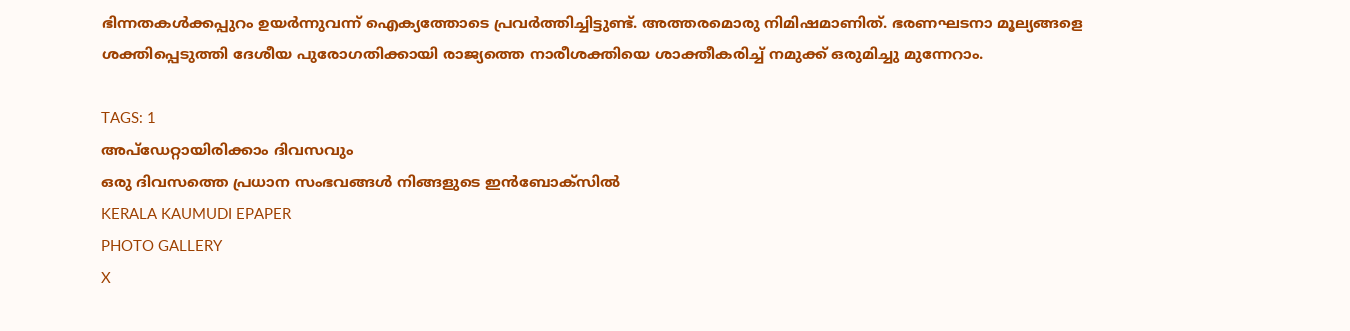ഭിന്നതകൾക്കപ്പുറം ഉയർന്നുവന്ന് ഐക്യത്തോടെ പ്രവർത്തിച്ചിട്ടുണ്ട്. അത്തരമൊരു നിമിഷമാണിത്. ഭരണഘടനാ മൂല്യങ്ങളെ ശക്തിപ്പെടുത്തി ദേശീയ പുരോഗതിക്കായി രാജ്യത്തെ നാരീശക്തിയെ ശാക്തീകരിച്ച് നമുക്ക് ഒരുമിച്ചു മുന്നേറാം.

TAGS: 1
അപ്ഡേറ്റായിരിക്കാം ദിവസവും
ഒരു ദിവസത്തെ പ്രധാന സംഭവങ്ങൾ നിങ്ങളുടെ ഇൻബോക്സിൽ
KERALA KAUMUDI EPAPER
PHOTO GALLERY
X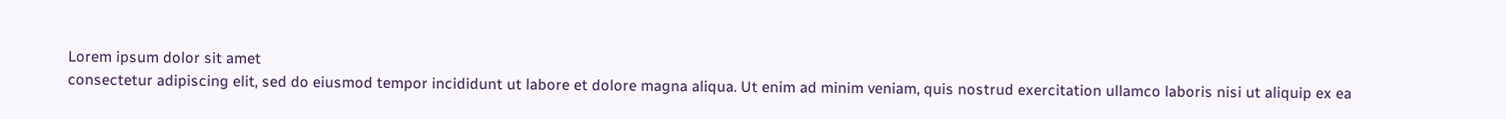Lorem ipsum dolor sit amet
consectetur adipiscing elit, sed do eiusmod tempor incididunt ut labore et dolore magna aliqua. Ut enim ad minim veniam, quis nostrud exercitation ullamco laboris nisi ut aliquip ex ea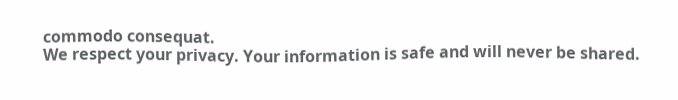commodo consequat.
We respect your privacy. Your information is safe and will never be shared.